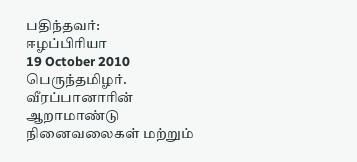பதிந்தவர்:
ஈழப்பிரியா
19 October 2010
பெருந்தமிழர்.
வீரப்பானாரின் ஆறாமாண்டு நினைவலைகள் மற்றும்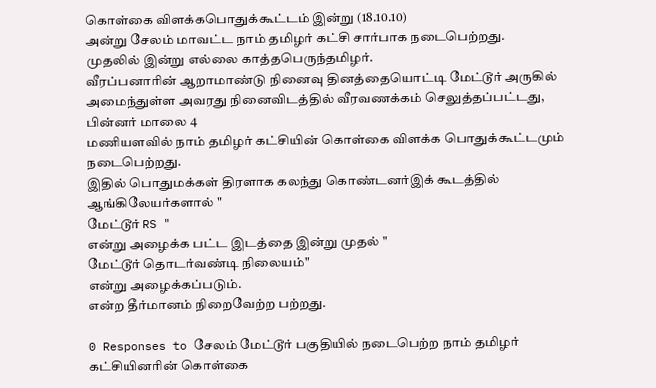கொள்கை விளக்கபொதுக்கூட்டம் இன்று (18.10.10)
அன்று சேலம் மாவட்ட நாம் தமிழர் கட்சி சார்பாக நடைபெற்றது.
முதலில் இன்று எல்லை காத்தபெருந்தமிழர்.
வீரப்பனாரின் ஆறாமாண்டு நினைவு தினத்தையொட்டி மேட்டூர் அருகில் அமைந்துள்ள அவரது நினைவிடத்தில் வீரவணக்கம் செலுத்தப்பட்டது,
பின்னர் மாலை 4
மணியளவில் நாம் தமிழர் கட்சியின் கொள்கை விளக்க பொதுக்கூட்டமும் நடைபெற்றது.
இதில் பொதுமக்கள் திரளாக கலந்து கொண்டனர்இக் கூடத்தில் ஆங்கிலேயர்களால் "
மேட்டூர் RS "
என்று அழைக்க பட்ட இடத்தை இன்று முதல் "
மேட்டூர் தொடர்வண்டி நிலையம்"
என்று அழைக்கப்படும்.
என்ற தீர்மானம் நிறைவேற்ற பற்றது.

0 Responses to சேலம் மேட்டூர் பகுதியில் நடைபெற்ற நாம் தமிழர் கட்சியினரின் கொள்கை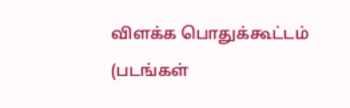விளக்க பொதுக்கூட்டம் (படங்கள்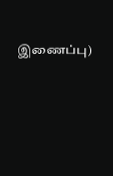இணைப்பு)